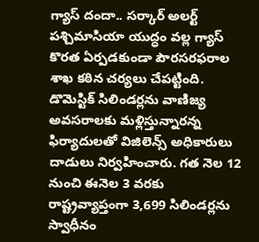గ్యాస్ దందా.. సర్కార్ అలర్ట్
పశ్చిమాసియా యుద్ధం వల్ల గ్యాస్ కొరత ఏర్పడకుండా పౌరసరఫరాల శాఖ కఠిన చర్యలు చేపట్టింది. డొమెస్టిక్ సిలిండర్లను వాణిజ్య అవసరాలకు మళ్లిస్తున్నారన్న ఫిర్యాదులతో విజిలెన్స్ అధికారులు దాడులు నిర్వహించారు. గత నెల 12 నుంచి ఈనెల 3 వరకు రాష్ట్రవ్యాప్తంగా 3,699 సిలిండర్లను స్వాధీనం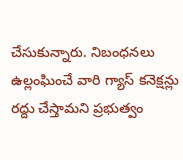చేసుకున్నారు. నిబంధనలు ఉల్లంఘించే వారి గ్యాస్ కనెక్షన్లు రద్దు చేస్తామని ప్రభుత్వం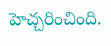హెచ్చరించింది.